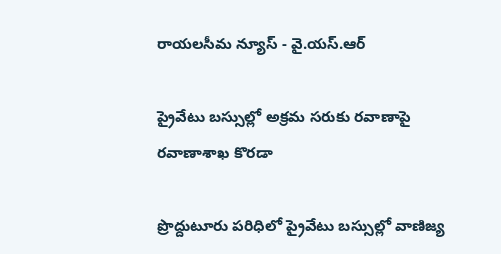రాయలసీమ న్యూస్ - వై.యస్.ఆర్

ప్రైవేటు బస్సుల్లో అక్రమ సరుకు రవాణాపై రవాణాశాఖ కొరడా

ప్రొద్దుటూరు పరిధిలో ప్రైవేటు బస్సుల్లో వాణిజ్య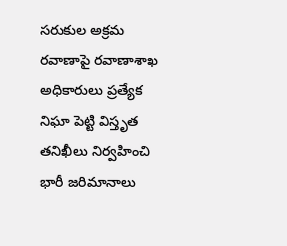సరుకుల అక్రమ రవాణాపై రవాణాశాఖ అధికారులు ప్రత్యేక నిఘా పెట్టి విస్తృత తనిఖీలు నిర్వహించి భారీ జరిమానాలు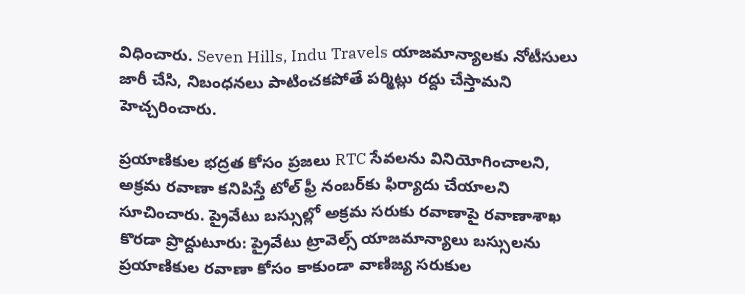విధించారు. Seven Hills, Indu Travels యాజమాన్యాలకు నోటీసులు జారీ చేసి, నిబంధనలు పాటించకపోతే పర్మిట్లు రద్దు చేస్తామని హెచ్చరించారు.

ప్రయాణికుల భద్రత కోసం ప్రజలు RTC సేవలను వినియోగించాలని, అక్రమ రవాణా కనిపిస్తే టోల్ ఫ్రీ నంబర్‌కు ఫిర్యాదు చేయాలని సూచించారు. ప్రైవేటు బస్సుల్లో అక్రమ సరుకు రవాణాపై రవాణాశాఖ కొరడా ప్రొద్దుటూరు: ప్రైవేటు ట్రావెల్స్ యాజమాన్యాలు బస్సులను ప్రయాణికుల రవాణా కోసం కాకుండా వాణిజ్య సరుకుల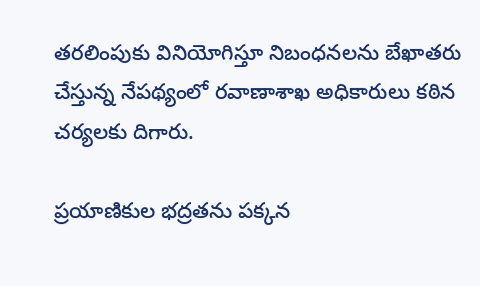తరలింపుకు వినియోగిస్తూ నిబంధనలను బేఖాతరు చేస్తున్న నేపథ్యంలో రవాణాశాఖ అధికారులు కఠిన చర్యలకు దిగారు.

ప్రయాణికుల భద్రతను పక్కన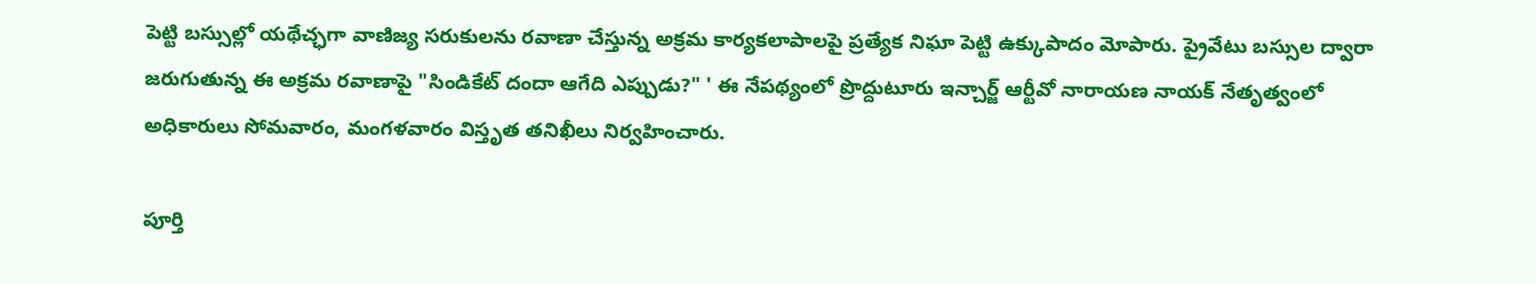పెట్టి బస్సుల్లో యథేచ్ఛగా వాణిజ్య సరుకులను రవాణా చేస్తున్న అక్రమ కార్యకలాపాలపై ప్రత్యేక నిఘా పెట్టి ఉక్కుపాదం మోపారు. ప్రైవేటు బస్సుల ద్వారా జరుగుతున్న ఈ అక్రమ రవాణాపై "సిండికేట్ దందా ఆగేది ఎప్పుడు?" ' ఈ నేపథ్యంలో ప్రొద్దుటూరు ఇన్చార్జ్ ఆర్టీవో నారాయణ నాయక్ నేతృత్వంలో అధికారులు సోమవారం, మంగళవారం విస్తృత తనిఖీలు నిర్వహించారు.

పూర్తి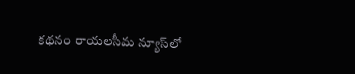కథనం రాయలసీమ న్యూస్‌లో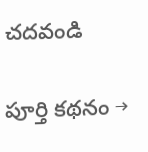చదవండి

పూర్తి కథనం →